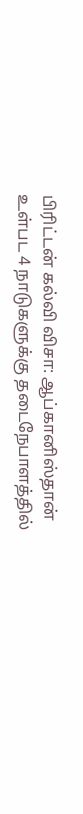பிரிட்டன் கல்வி விசா: ஆப்கானிஸ்தான் உள்பட 4 நாடுகளுக்கு தடைநேபாளத்தில்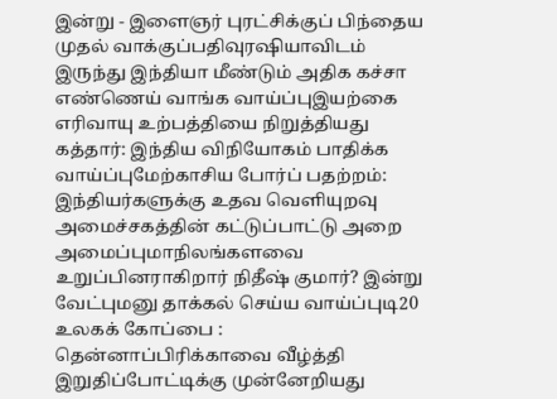இன்று - இளைஞர் புரட்சிக்குப் பிந்தைய முதல் வாக்குப்பதிவுரஷியாவிடம் இருந்து இந்தியா மீண்டும் அதிக கச்சா எண்ணெய் வாங்க வாய்ப்புஇயற்கை எரிவாயு உற்பத்தியை நிறுத்தியது கத்தார்: இந்திய விநியோகம் பாதிக்க வாய்ப்புமேற்காசிய போர்ப் பதற்றம்: இந்தியர்களுக்கு உதவ வெளியுறவு அமைச்சகத்தின் கட்டுப்பாட்டு அறை அமைப்புமாநிலங்களவை உறுப்பினராகிறார் நிதீஷ் குமார்? இன்று வேட்புமனு தாக்கல் செய்ய வாய்ப்புடி20 உலகக் கோப்பை : தென்னாப்பிரிக்காவை வீழ்த்தி இறுதிப்போட்டிக்கு முன்னேறியது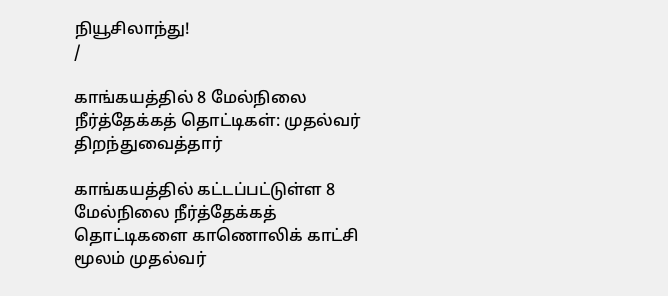நியூசிலாந்து!
/

காங்கயத்தில் 8 மேல்நிலை நீர்த்தேக்கத் தொட்டிகள்: முதல்வர் திறந்துவைத்தார்

காங்கயத்தில் கட்டப்பட்டுள்ள 8 மேல்நிலை நீர்த்தேக்கத் தொட்டிகளை காணொலிக் காட்சி மூலம் முதல்வர்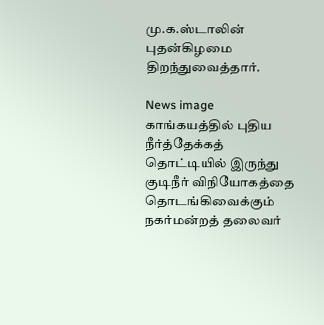மு.க.ஸ்டாலின் புதன்கிழமை திறந்துவைத்தார்.

News image
காங்கயத்தில் புதிய நீர்த்தேக்கத் தொட்டியில் இருந்து குடிநீர் விநியோகத்தை தொடங்கிவைக்கும் நகர்மன்றத் தலைவர்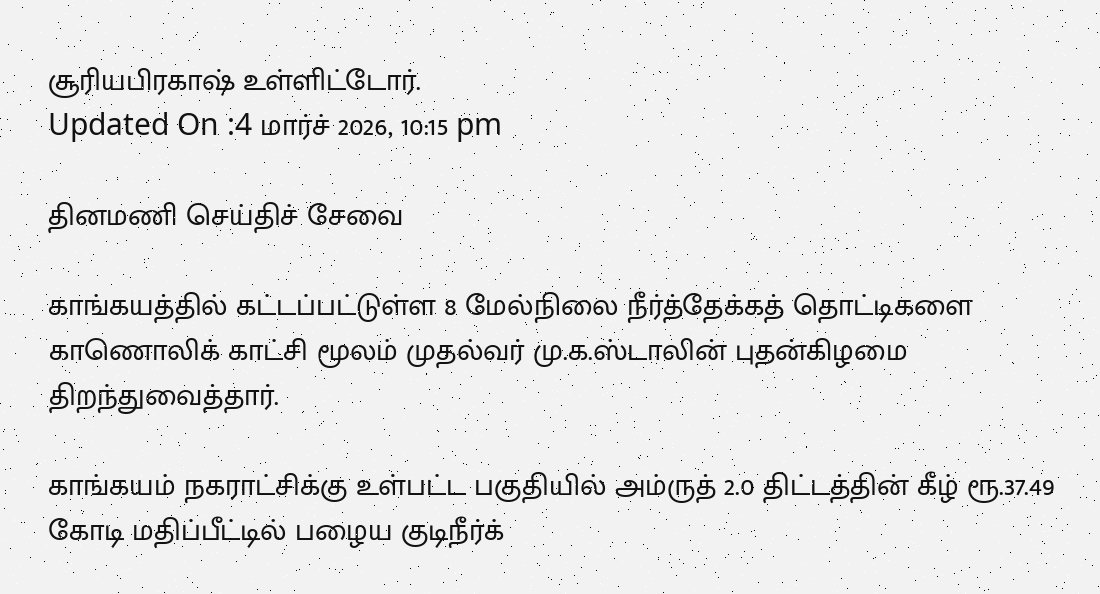சூரியபிரகாஷ் உள்ளிட்டோர்.
Updated On :4 மார்ச் 2026, 10:15 pm

தினமணி செய்திச் சேவை

காங்கயத்தில் கட்டப்பட்டுள்ள 8 மேல்நிலை நீர்த்தேக்கத் தொட்டிகளை காணொலிக் காட்சி மூலம் முதல்வர் மு.க.ஸ்டாலின் புதன்கிழமை திறந்துவைத்தார்.

காங்கயம் நகராட்சிக்கு உள்பட்ட பகுதியில் அம்ருத் 2.0 திட்டத்தின் கீழ் ரூ.37.49 கோடி மதிப்பீட்டில் பழைய குடிநீர்க்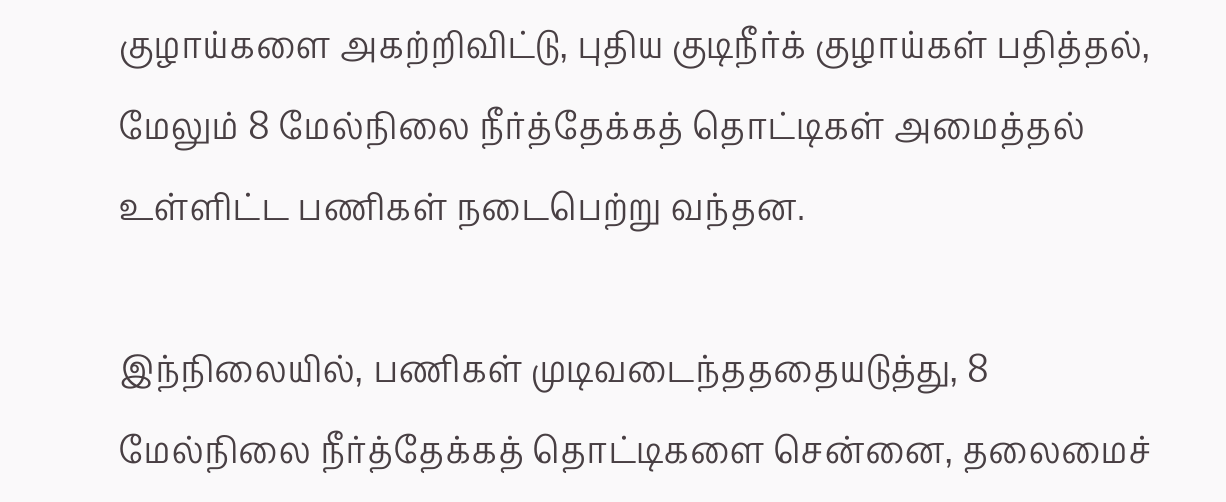குழாய்களை அகற்றிவிட்டு, புதிய குடிநீர்க் குழாய்கள் பதித்தல், மேலும் 8 மேல்நிலை நீர்த்தேக்கத் தொட்டிகள் அமைத்தல் உள்ளிட்ட பணிகள் நடைபெற்று வந்தன.

இந்நிலையில், பணிகள் முடிவடைந்தததையடுத்து, 8 மேல்நிலை நீர்த்தேக்கத் தொட்டிகளை சென்னை, தலைமைச்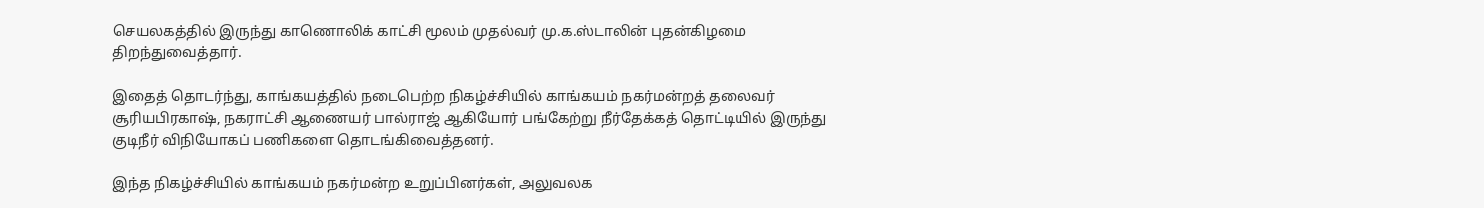செயலகத்தில் இருந்து காணொலிக் காட்சி மூலம் முதல்வர் மு.க.ஸ்டாலின் புதன்கிழமை திறந்துவைத்தார்.

இதைத் தொடர்ந்து, காங்கயத்தில் நடைபெற்ற நிகழ்ச்சியில் காங்கயம் நகர்மன்றத் தலைவர் சூரியபிரகாஷ், நகராட்சி ஆணையர் பால்ராஜ் ஆகியோர் பங்கேற்று நீர்தேக்கத் தொட்டியில் இருந்து குடிநீர் விநியோகப் பணிகளை தொடங்கிவைத்தனர்.

இந்த நிகழ்ச்சியில் காங்கயம் நகர்மன்ற உறுப்பினர்கள், அலுவலக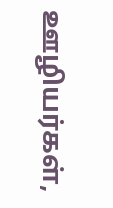ஊழியர்கள்,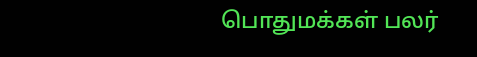பொதுமக்கள் பலர்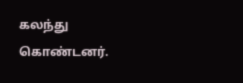கலந்து கொண்டனர்.